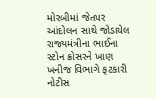મોરબીમાં જેતપર આંદોલન સાથે જોડાયેલ રાજ્યમંત્રીના ભાઈના સ્ટોન ક્રોસરને ખાણ ખનીજ વિભાગે ફટકારી નોટીસ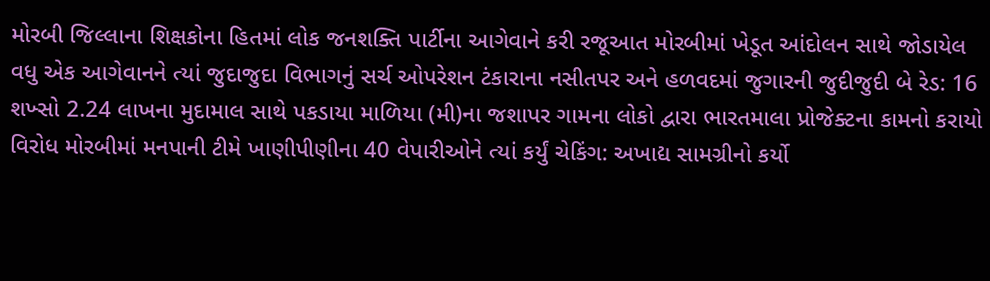મોરબી જિલ્લાના શિક્ષકોના હિતમાં લોક જનશક્તિ પાર્ટીના આગેવાને કરી રજૂઆત મોરબીમાં ખેડૂત આંદોલન સાથે જોડાયેલ વધુ એક આગેવાનને ત્યાં જુદાજુદા વિભાગનું સર્ચ ઓપરેશન ટંકારાના નસીતપર અને હળવદમાં જુગારની જુદીજુદી બે રેડ: 16 શખ્સો 2.24 લાખના મુદામાલ સાથે પકડાયા માળિયા (મી)ના જશાપર ગામના લોકો દ્વારા ભારતમાલા પ્રોજેક્ટના કામનો કરાયો વિરોધ મોરબીમાં મનપાની ટીમે ખાણીપીણીના 40 વેપારીઓને ત્યાં કર્યું ચેકિંગ: અખાદ્ય સામગ્રીનો કર્યો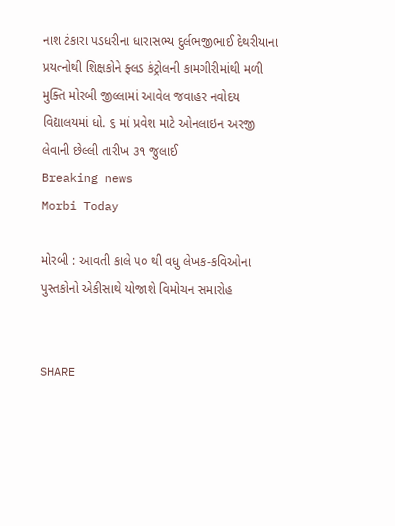નાશ ટંકારા પડધરીના ધારાસભ્ય દુર્લભજીભાઈ દેથરીયાના પ્રયત્નોથી શિક્ષકોને ફ્લડ કંટ્રોલની કામગીરીમાંથી મળી મુક્તિ મોરબી જીલ્લામાં આવેલ જવાહર નવોદય વિદ્યાલયમાં ધો. ૬ માં પ્રવેશ માટે ઓનલાઇન અરજી લેવાની છેલ્લી તારીખ ૩૧ જુલાઈ
Breaking news
Morbi Today

મોરબી : આવતી કાલે ૫૦ થી વધુ લેખક-કવિઓના પુસ્તકોનો એકીસાથે યોજાશે વિમોચન સમારોહ


SHARE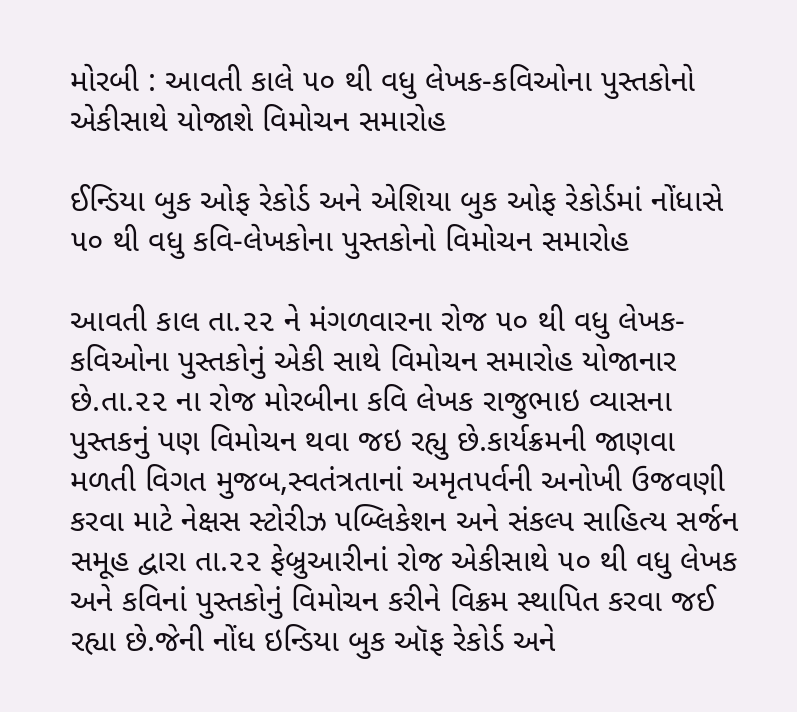મોરબી : આવતી કાલે ૫૦ થી વધુ લેખક-કવિઓના પુસ્તકોનો એકીસાથે યોજાશે વિમોચન સમારોહ

ઈન્ડિયા બુક ઓફ રેકોર્ડ અને એશિયા બુક ઓફ રેકોર્ડમાં નોંધાસે ૫૦ થી વધુ કવિ-લેખકોના પુસ્તકોનો વિમોચન સમારોહ

આવતી કાલ તા.૨૨ ને મંગળવારના રોજ ૫૦ થી વધુ લેખક-કવિઓના પુસ્તકોનું એકી સાથે વિમોચન સમારોહ યોજાનાર છે.તા.૨૨ ના રોજ મોરબીના કવિ લેખક રાજુભાઇ વ્યાસના પુસ્તકનું પણ વિમોચન થવા જઇ રહ્યુ છે.કાર્યક્રમની જાણવા મળતી વિગત મુજબ,સ્વતંત્રતાનાં અમૃતપર્વની અનોખી ઉજવણી કરવા માટે નેક્ષસ સ્ટોરીઝ પબ્લિકેશન અને સંકલ્પ સાહિત્ય સર્જન સમૂહ દ્વારા તા.૨૨ ફેબ્રુઆરીનાં રોજ એકીસાથે ૫૦ થી વધુ લેખક અને કવિનાં પુસ્તકોનું વિમોચન કરીને વિક્રમ સ્થાપિત કરવા જઈ રહ્યા છે.જેની નોંધ ઇન્ડિયા બુક ઑફ રેકોર્ડ અને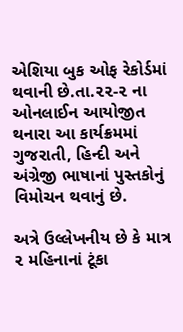એશિયા બુક ઓફ રેકોર્ડમાં થવાની છે.તા.૨૨-૨ ના ઓનલાઈન આયોજીત થનારા આ કાર્યક્રમમાં ગુજરાતી, હિન્દી અને અંગ્રેજી ભાષાનાં પુસ્તકોનું વિમોચન થવાનું છે.

અત્રે ઉલ્લેખનીય છે કે માત્ર ૨ મહિનાનાં ટૂંકા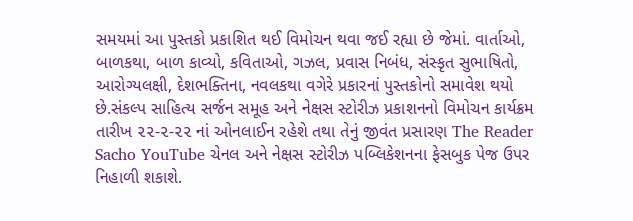સમયમાં આ પુસ્તકો પ્રકાશિત થઈ વિમોચન થવા જઈ રહ્યા છે જેમાં. વાર્તાઓ, બાળકથા, બાળ કાવ્યો, કવિતાઓ, ગઝલ, પ્રવાસ નિબંધ, સંસ્કૃત સુભાષિતો, આરોગ્યલક્ષી, દેશભક્તિના, નવલકથા વગેરે પ્રકારનાં પુસ્તકોનો સમાવેશ થયો છે.સંકલ્પ સાહિત્ય સર્જન સમૂહ અને નેક્ષસ સ્ટોરીઝ પ્રકાશનનો વિમોચન કાર્યક્રમ તારીખ ૨૨-૨-૨૨ નાં ઓનલાઈન રહેશે તથા તેનું જીવંત પ્રસારણ The Reader Sacho YouTube ચેનલ અને નેક્ષસ સ્ટોરીઝ પબ્લિકેશનના ફેસબુક પેજ ઉપર નિહાળી શકાશે.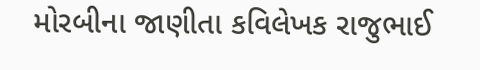મોરબીના જાણીતા કવિલેખક રાજુભાઈ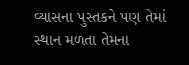વ્યાસના પુસ્તકને પણ તેમાં સ્થાન મળતા તેમના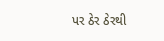પર ઠેર ઠેરથી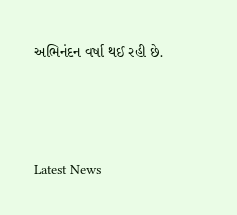અભિનંદન વર્ષા થઈ રહી છે.






Latest News